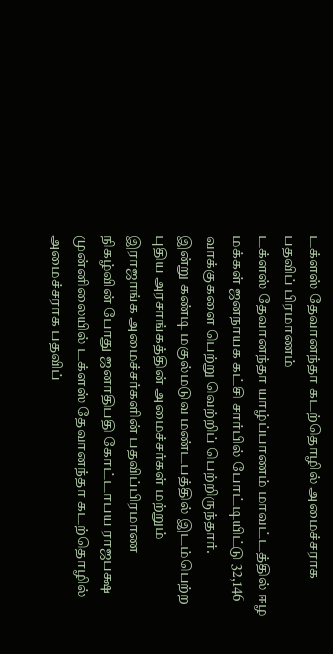டக்ளஸ் தேவானந்தா கடற்தொழில் அமைச்சராக பதவிப் பிரமாணம்
டக்ளஸ் தேவானந்தா யாழ்ப்பாணம் மாவட்டத்தில் ஈழ மக்கள் ஜனநாயக கட்சி சார்பில் போட்டியிட்டு 32,146 வாக்குகளை பெற்று வெற்றிப் பெற்றிருந்தார்.
இன்று கண்டி மகுல்மடுவ மண்டபத்தில் இடம்பெற்ற புதிய அரசாங்கத்தின் அமைச்சர்கள் மற்றும் இராஜாங்க அமைச்சர்களின் பதவிப்பிரமாண நிகழ்வின் போது ஜனாதிபதி கோட்டாபய ராஜபக்ஷ முன்னிலையில் டக்ளஸ் தேவானந்தா கடற்தொழில் அமைச்சராக பதவிப்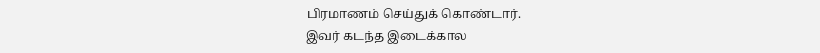பிரமாணம் செய்துக் கொண்டார்.
இவர் கடந்த இடைக்கால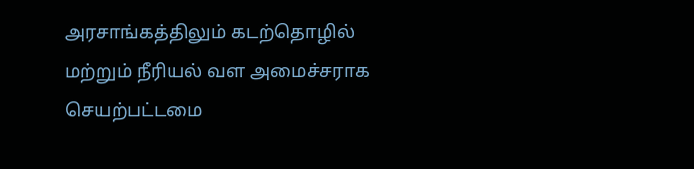அரசாங்கத்திலும் கடற்தொழில் மற்றும் நீரியல் வள அமைச்சராக செயற்பட்டமை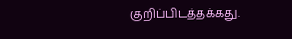குறிப்பிடத்தக்கது.